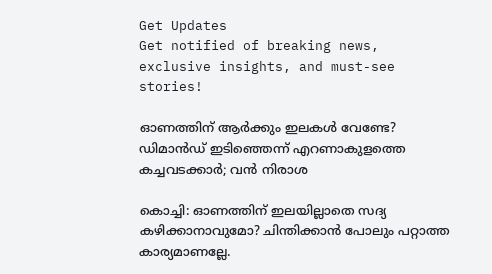Get Updates
Get notified of breaking news, exclusive insights, and must-see stories!

ഓണത്തിന് ആര്‍ക്കും ഇലകള്‍ വേണ്ടേ? ഡിമാന്‍ഡ് ഇടിഞ്ഞെന്ന് എറണാകുളത്തെ കച്ചവടക്കാര്‍; വന്‍ നിരാശ

കൊച്ചി: ഓണത്തിന് ഇലയില്ലാതെ സദ്യ കഴിക്കാനാവുമോ? ചിന്തിക്കാന്‍ പോലും പറ്റാത്ത കാര്യമാണല്ലേ.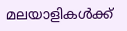മലയാളികള്‍ക്ക്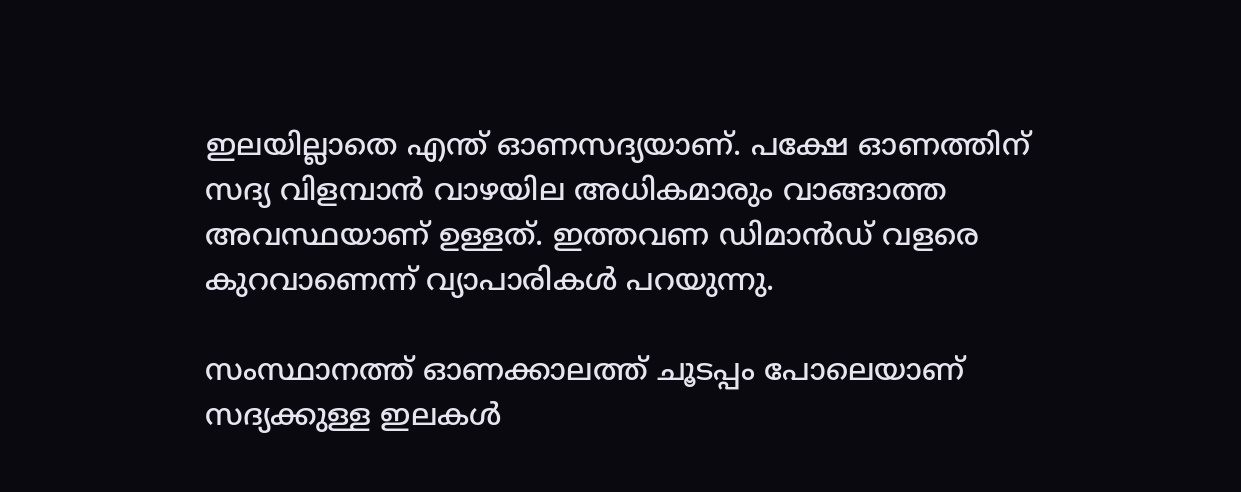ഇലയില്ലാതെ എന്ത് ഓണസദ്യയാണ്. പക്ഷേ ഓണത്തിന് സദ്യ വിളമ്പാന്‍ വാഴയില അധികമാരും വാങ്ങാത്ത അവസ്ഥയാണ് ഉള്ളത്. ഇത്തവണ ഡിമാന്‍ഡ് വളരെ കുറവാണെന്ന് വ്യാപാരികള്‍ പറയുന്നു.

സംസ്ഥാനത്ത് ഓണക്കാലത്ത് ചൂടപ്പം പോലെയാണ് സദ്യക്കുള്ള ഇലകള്‍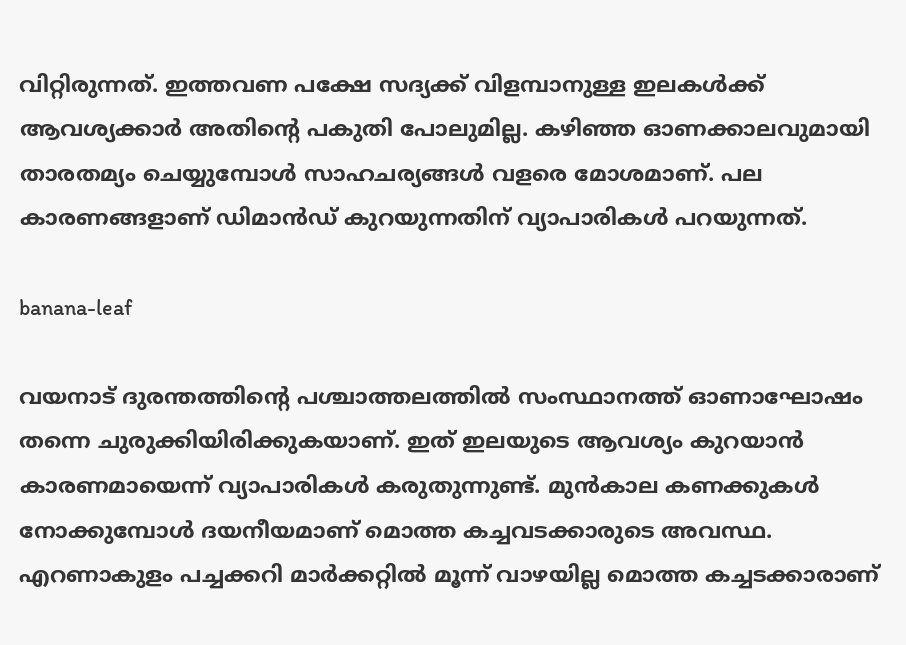വിറ്റിരുന്നത്. ഇത്തവണ പക്ഷേ സദ്യക്ക് വിളമ്പാനുള്ള ഇലകള്‍ക്ക് ആവശ്യക്കാര്‍ അതിന്റെ പകുതി പോലുമില്ല. കഴിഞ്ഞ ഓണക്കാലവുമായി താരതമ്യം ചെയ്യുമ്പോള്‍ സാഹചര്യങ്ങള്‍ വളരെ മോശമാണ്. പല കാരണങ്ങളാണ് ഡിമാന്‍ഡ് കുറയുന്നതിന് വ്യാപാരികള്‍ പറയുന്നത്.

banana-leaf

വയനാട് ദുരന്തത്തിന്റെ പശ്ചാത്തലത്തില്‍ സംസ്ഥാനത്ത് ഓണാഘോഷം തന്നെ ചുരുക്കിയിരിക്കുകയാണ്. ഇത് ഇലയുടെ ആവശ്യം കുറയാന്‍ കാരണമായെന്ന് വ്യാപാരികള്‍ കരുതുന്നുണ്ട്. മുന്‍കാല കണക്കുകള്‍ നോക്കുമ്പോള്‍ ദയനീയമാണ് മൊത്ത കച്ചവടക്കാരുടെ അവസ്ഥ. എറണാകുളം പച്ചക്കറി മാര്‍ക്കറ്റില്‍ മൂന്ന് വാഴയില്ല മൊത്ത കച്ചടക്കാരാണ്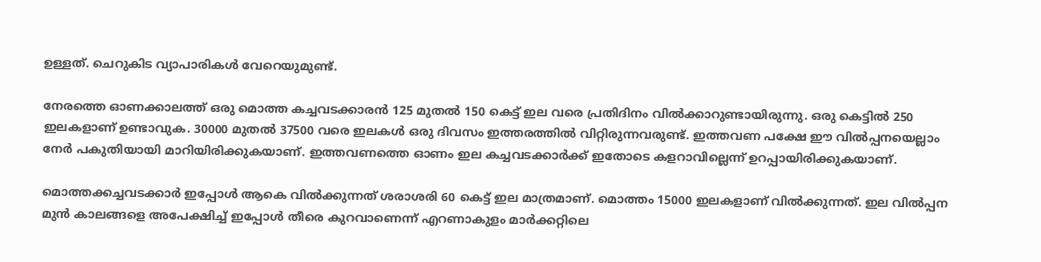ഉള്ളത്. ചെറുകിട വ്യാപാരികള്‍ വേറെയുമുണ്ട്.

നേരത്തെ ഓണക്കാലത്ത് ഒരു മൊത്ത കച്ചവടക്കാരന്‍ 125 മുതല്‍ 150 കെട്ട് ഇല വരെ പ്രതിദിനം വില്‍ക്കാറുണ്ടായിരുന്നു. ഒരു കെട്ടില്‍ 250 ഇലകളാണ് ഉണ്ടാവുക. 30000 മുതല്‍ 37500 വരെ ഇലകള്‍ ഒരു ദിവസം ഇത്തരത്തില്‍ വിറ്റിരുന്നവരുണ്ട്. ഇത്തവണ പക്ഷേ ഈ വില്‍പ്പനയെല്ലാം നേര്‍ പകുതിയായി മാറിയിരിക്കുകയാണ്. ഇത്തവണത്തെ ഓണം ഇല കച്ചവടക്കാര്‍ക്ക് ഇതോടെ കളറാവില്ലെന്ന് ഉറപ്പായിരിക്കുകയാണ്.

മൊത്തക്കച്ചവടക്കാര്‍ ഇപ്പോള്‍ ആകെ വില്‍ക്കുന്നത് ശരാശരി 60 കെട്ട് ഇല മാത്രമാണ്. മൊത്തം 15000 ഇലകളാണ് വില്‍ക്കുന്നത്. ഇല വില്‍പ്പന മുന്‍ കാലങ്ങളെ അപേക്ഷിച്ച് ഇപ്പോള്‍ തീരെ കുറവാണെന്ന് എറണാകുളം മാര്‍ക്കറ്റിലെ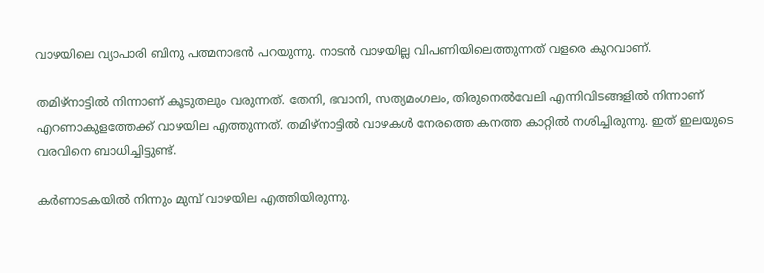വാഴയിലെ വ്യാപാരി ബിനു പത്മനാഭന്‍ പറയുന്നു. നാടന്‍ വാഴയില്ല വിപണിയിലെത്തുന്നത് വളരെ കുറവാണ്.

തമിഴ്‌നാട്ടില്‍ നിന്നാണ് കൂടുതലും വരുന്നത്. തേനി, ഭവാനി, സത്യമംഗലം, തിരുനെല്‍വേലി എന്നിവിടങ്ങളില്‍ നിന്നാണ് എറണാകുളത്തേക്ക് വാഴയില എത്തുന്നത്. തമിഴ്‌നാട്ടില്‍ വാഴകള്‍ നേരത്തെ കനത്ത കാറ്റില്‍ നശിച്ചിരുന്നു. ഇത് ഇലയുടെ വരവിനെ ബാധിച്ചിട്ടുണ്ട്.

കര്‍ണാടകയില്‍ നിന്നും മുമ്പ് വാഴയില എത്തിയിരുന്നു.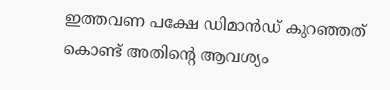ഇത്തവണ പക്ഷേ ഡിമാന്‍ഡ് കുറഞ്ഞത് കൊണ്ട് അതിന്റെ ആവശ്യം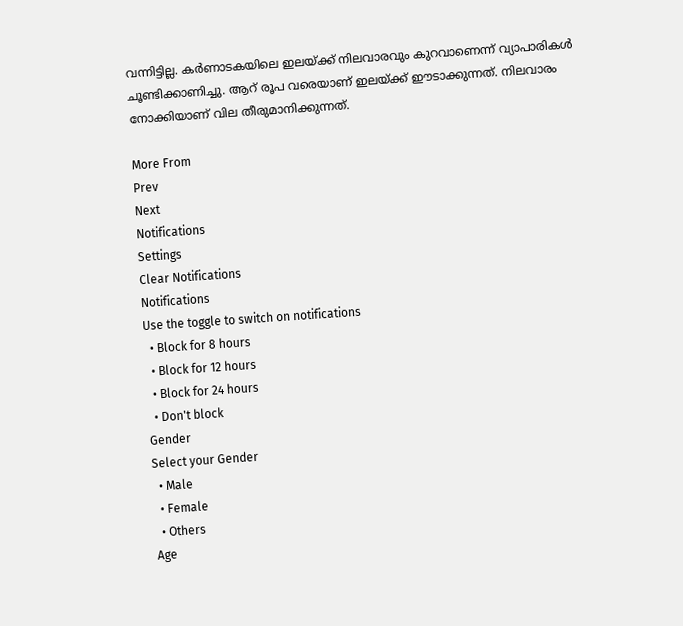വന്നിട്ടില്ല. കര്‍ണാടകയിലെ ഇലയ്ക്ക് നിലവാരവും കുറവാണെന്ന് വ്യാപാരികള്‍ ചൂണ്ടിക്കാണിച്ചു. ആറ് രൂപ വരെയാണ് ഇലയ്ക്ക് ഈടാക്കുന്നത്. നിലവാരം നോക്കിയാണ് വില തീരുമാനിക്കുന്നത്.

More From
Prev
Next
Notifications
Settings
Clear Notifications
Notifications
Use the toggle to switch on notifications
  • Block for 8 hours
  • Block for 12 hours
  • Block for 24 hours
  • Don't block
Gender
Select your Gender
  • Male
  • Female
  • Others
Age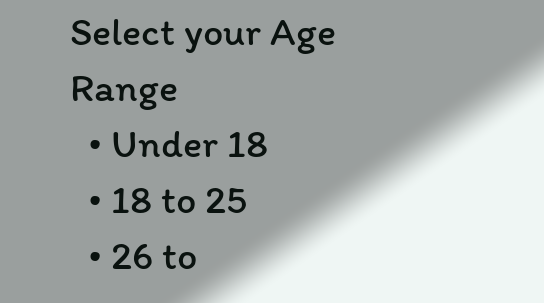Select your Age Range
  • Under 18
  • 18 to 25
  • 26 to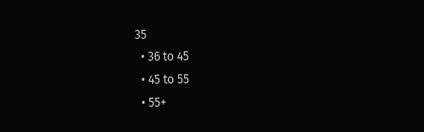35
  • 36 to 45
  • 45 to 55
  • 55+